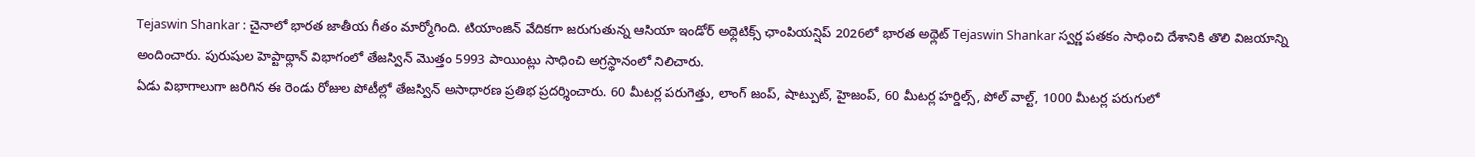Tejaswin Shankar : చైనాలో భారత జాతీయ గీతం మార్మోగింది. టియాంజిన్ వేదికగా జరుగుతున్న ఆసియా ఇండోర్ అథ్లెటిక్స్ ఛాంపియన్షిప్ 2026లో భారత అథ్లెట్ Tejaswin Shankar స్వర్ణ పతకం సాధించి దేశానికి తొలి విజయాన్ని అందించారు. పురుషుల హెప్టాథ్లాన్ విభాగంలో తేజస్విన్ మొత్తం 5993 పాయింట్లు సాధించి అగ్రస్థానంలో నిలిచారు.
ఏడు విభాగాలుగా జరిగిన ఈ రెండు రోజుల పోటీల్లో తేజస్విన్ అసాధారణ ప్రతిభ ప్రదర్శించారు. 60 మీటర్ల పరుగెత్తు, లాంగ్ జంప్, షాట్పుట్, హైజంప్, 60 మీటర్ల హర్డిల్స్, పోల్ వాల్ట్, 1000 మీటర్ల పరుగులో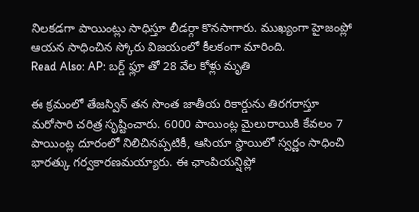నిలకడగా పాయింట్లు సాధిస్తూ లీడర్గా కొనసాగారు. ముఖ్యంగా హైజంప్లో ఆయన సాధించిన స్కోరు విజయంలో కీలకంగా మారింది.
Read Also: AP: బర్డ్ ఫ్లూ తో 28 వేల కోళ్లు మృతి

ఈ క్రమంలో తేజస్విన్ తన సొంత జాతీయ రికార్డును తిరగరాస్తూ మరోసారి చరిత్ర సృష్టించారు. 6000 పాయింట్ల మైలురాయికి కేవలం 7 పాయింట్ల దూరంలో నిలిచినప్పటికీ, ఆసియా స్థాయిలో స్వర్ణం సాధించి భారత్కు గర్వకారణమయ్యారు. ఈ ఛాంపియన్షిప్లో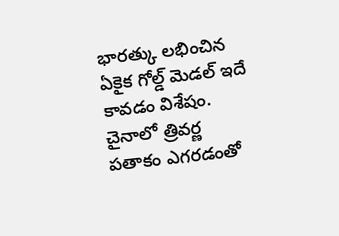భారత్కు లభించిన ఏకైక గోల్డ్ మెడల్ ఇదే కావడం విశేషం. చైనాలో త్రివర్ణ పతాకం ఎగరడంతో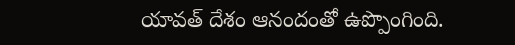యావత్ దేశం ఆనందంతో ఉప్పొంగింది.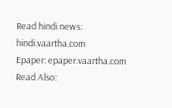Read hindi news: hindi.vaartha.com
Epaper: epaper.vaartha.com
Read Also: